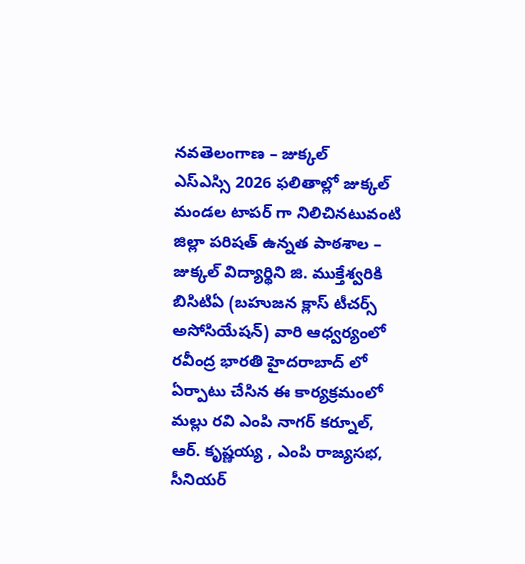నవతెలంగాణ – జుక్కల్
ఎస్ఎస్సి 2026 ఫలితాల్లో జుక్కల్ మండల టాపర్ గా నిలిచినటువంటి జిల్లా పరిషత్ ఉన్నత పాఠశాల – జుక్కల్ విద్యార్థిని జి. ముక్తేశ్వరికి బిసిటిఏ (బహుజన క్లాస్ టీచర్స్ అసోసియేషన్) వారి ఆధ్వర్యంలో రవీంద్ర భారతి హైదరాబాద్ లో ఏర్పాటు చేసిన ఈ కార్యక్రమంలో మల్లు రవి ఎంపి నాగర్ కర్నూల్, ఆర్. కృష్ణయ్య , ఎంపి రాజ్యసభ, సీనియర్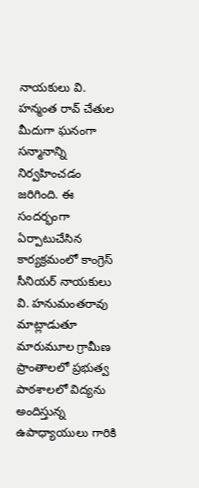నాయకులు వి. హన్మంత రావ్ చేతుల మీదుగా ఘనంగా సన్మానాన్ని నిర్వహించడం జరిగింది. ఈ సందర్భంగా ఏర్పాటుచేసిన కార్యక్రమంలో కాంగ్రెస్ సీనియర్ నాయకులు వి. హనుమంతరావు మాట్లాడుతూ మారుమూల గ్రామీణ ప్రాంతాలలో ప్రభుత్వ పాఠశాలలో విద్యను అందిస్తున్న ఉపాధ్యాయులు గారికి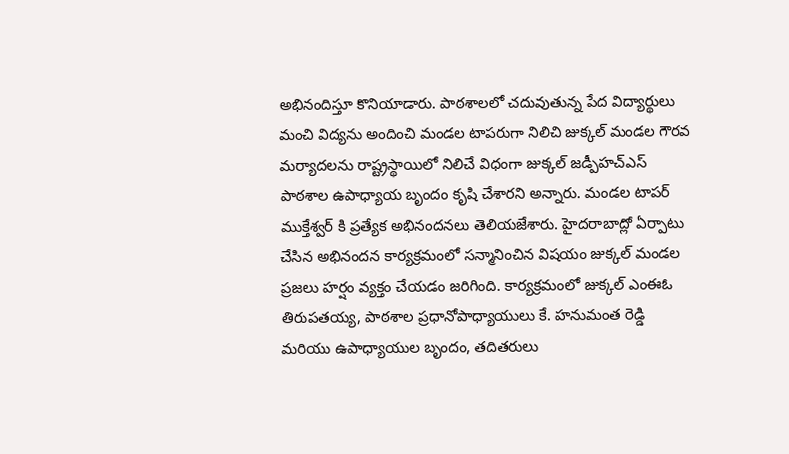అభినందిస్తూ కొనియాడారు. పాఠశాలలో చదువుతున్న పేద విద్యార్థులు మంచి విద్యను అందించి మండల టాపరుగా నిలిచి జుక్కల్ మండల గౌరవ మర్యాదలను రాష్ట్రస్థాయిలో నిలిచే విధంగా జుక్కల్ జడ్పీహచ్ఎస్ పాఠశాల ఉపాధ్యాయ బృందం కృషి చేశారని అన్నారు. మండల టాపర్ ముక్తేశ్వర్ కి ప్రత్యేక అభినందనలు తెలియజేశారు. హైదరాబాద్లో ఏర్పాటు చేసిన అభినందన కార్యక్రమంలో సన్మానించిన విషయం జుక్కల్ మండల ప్రజలు హర్షం వ్యక్తం చేయడం జరిగింది. కార్యక్రమంలో జుక్కల్ ఎంఈఓ తిరుపతయ్య, పాఠశాల ప్రధానోపాధ్యాయులు కే. హనుమంత రెడ్డి మరియు ఉపాధ్యాయుల బృందం, తదితరులు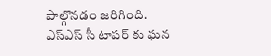పాల్గొనడం జరిగింది.
ఎస్ఎస్ సీ టాపర్ కు ఘన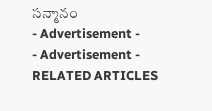సన్మానం
- Advertisement -
- Advertisement -
RELATED ARTICLES